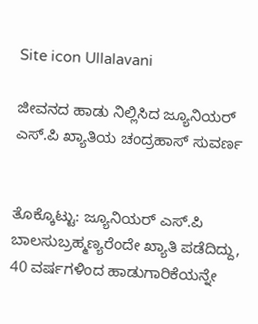Site icon Ullalavani

ಜೀವನದ ಹಾಡು ನಿಲ್ಲಿಸಿದ ಜ್ಯೂನಿಯರ್‌ ಎಸ್.ಪಿ ಖ್ಯಾತಿಯ ಚಂದ್ರಹಾಸ್‌ ಸುವರ್ಣ


ತೊಕ್ಕೊಟ್ಟು: ಜ್ಯೂನಿಯರ್‌ ಎಸ್.ಪಿ  ಬಾಲಸುಬ್ರಹ್ಮಣ್ಯರೆಂದೇ ಖ್ಯಾತಿ ಪಡೆದಿದ್ದು, 40 ವರ್ಷಗಳಿಂದ ಹಾಡುಗಾರಿಕೆಯನ್ನೇ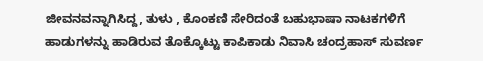ಜೀವನವನ್ನಾಗಿಸಿದ್ದ, ತುಳು , ಕೊಂಕಣಿ ಸೇರಿದಂತೆ ಬಹುಭಾಷಾ ನಾಟಕಗಳಿಗೆ  ಹಾಡುಗಳನ್ನು ಹಾಡಿರುವ ತೊಕ್ಕೊಟ್ಟು ಕಾಪಿಕಾಡು ನಿವಾಸಿ ಚಂದ್ರಹಾಸ್‌ ಸುವರ್ಣ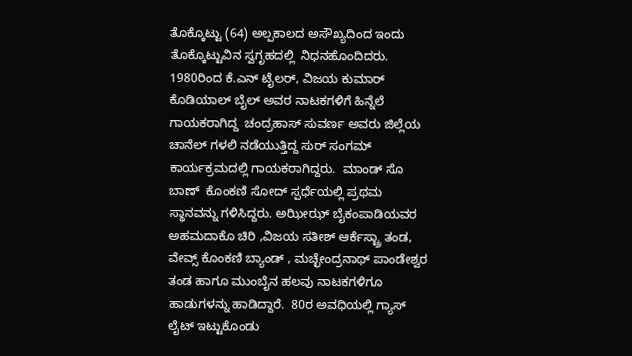ತೊಕ್ಕೊಟ್ಟು (64) ಅಲ್ಪಕಾಲದ ಅಸೌಖ್ಯದಿಂದ ಇಂದು ತೊಕ್ಕೊಟ್ಟುವಿನ ಸ್ವಗೃಹದಲ್ಲಿ  ನಿಧನಹೊಂದಿದರು.
1980ರಿಂದ ಕೆ.ಎನ್‌ ಟೈಲರ್‌, ವಿಜಯ ಕುಮಾರ್‌ ಕೊಡಿಯಾಲ್‌ ಬೈಲ್‌ ಅವರ ನಾಟಕಗಳಿಗೆ ಹಿನ್ನೆಲೆ ಗಾಯಕರಾಗಿದ್ದ  ಚಂದ್ರಹಾಸ್‌ ಸುವರ್ಣ ಅವರು ಜಿಲ್ಲೆಯ ಚಾನೆಲ್‌ ಗಳಲಿ ನಡೆಯುತ್ತಿದ್ದ ಸುರ್‌ ಸಂಗಮ್‌ ಕಾರ್ಯಕ್ರಮದಲ್ಲಿ ಗಾಯಕರಾಗಿದ್ದರು.  ಮಾಂಡ್‌ ಸೊ ಬಾಣ್‌  ಕೊಂಕಣಿ ಸೋದ್‌ ಸ್ಪರ್ಧೆಯಲ್ಲಿ ಪ್ರಥಮ ಸ್ಥಾನವನ್ನು ಗಳಿಸಿದ್ದರು. ಅಝೀಝ್‌ ಬೈಕಂಪಾಡಿಯವರ ಅಹಮದಾಕೊ ಚಿರಿ ,ವಿಜಯ ಸತೀಶ್‌ ಆರ್ಕೆಸ್ಟ್ರಾ ತಂಡ, ವೇವ್ಸ್‌ ಕೊಂಕಣಿ ಬ್ಯಾಂಡ್‌ , ಮಚ್ಛೇಂದ್ರನಾಥ್‌ ಪಾಂಡೇಶ್ವರ ತಂಡ ಹಾಗೂ ಮುಂಬೈನ ಹಲವು ನಾಟಕಗಳಿಗೂ ಹಾಡುಗಳನ್ನು ಹಾಡಿದ್ದಾರೆ.  80ರ ಅವಧಿಯಲ್ಲಿ ಗ್ಯಾಸ್‌ ಲೈಟ್‌ ಇಟ್ಟುಕೊಂಡು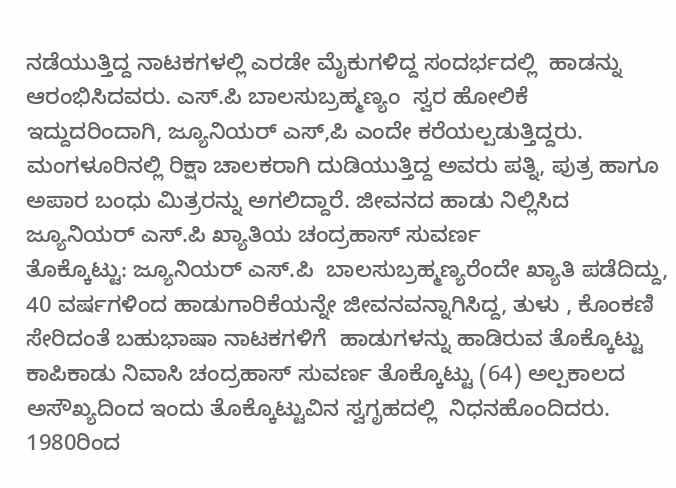ನಡೆಯುತ್ತಿದ್ದ ನಾಟಕಗಳಲ್ಲಿ ಎರಡೇ ಮೈಕುಗಳಿದ್ದ ಸಂದರ್ಭದಲ್ಲಿ  ಹಾಡನ್ನು ಆರಂಭಿಸಿದವರು. ಎಸ್.ಪಿ ಬಾಲಸುಬ್ರಹ್ಮಣ್ಯಂ  ಸ್ವರ ಹೋಲಿಕೆ ಇದ್ದುದರಿಂದಾಗಿ, ಜ್ಯೂನಿಯರ್‌ ಎಸ್‌,ಪಿ ಎಂದೇ ಕರೆಯಲ್ಪಡುತ್ತಿದ್ದರು. ಮಂಗಳೂರಿನಲ್ಲಿ ರಿಕ್ಷಾ ಚಾಲಕರಾಗಿ ದುಡಿಯುತ್ತಿದ್ದ ಅವರು ಪತ್ನಿ, ಪುತ್ರ ಹಾಗೂ ಅಪಾರ ಬಂಧು ಮಿತ್ರರನ್ನು ಅಗಲಿದ್ದಾರೆ. ಜೀವನದ ಹಾಡು ನಿಲ್ಲಿಸಿದ
ಜ್ಯೂನಿಯರ್‌ ಎಸ್.ಪಿ ಖ್ಯಾತಿಯ ಚಂದ್ರಹಾಸ್‌ ಸುವರ್ಣ
ತೊಕ್ಕೊಟ್ಟು: ಜ್ಯೂನಿಯರ್‌ ಎಸ್.ಪಿ  ಬಾಲಸುಬ್ರಹ್ಮಣ್ಯರೆಂದೇ ಖ್ಯಾತಿ ಪಡೆದಿದ್ದು, 40 ವರ್ಷಗಳಿಂದ ಹಾಡುಗಾರಿಕೆಯನ್ನೇ ಜೀವನವನ್ನಾಗಿಸಿದ್ದ, ತುಳು , ಕೊಂಕಣಿ ಸೇರಿದಂತೆ ಬಹುಭಾಷಾ ನಾಟಕಗಳಿಗೆ  ಹಾಡುಗಳನ್ನು ಹಾಡಿರುವ ತೊಕ್ಕೊಟ್ಟು ಕಾಪಿಕಾಡು ನಿವಾಸಿ ಚಂದ್ರಹಾಸ್‌ ಸುವರ್ಣ ತೊಕ್ಕೊಟ್ಟು (64) ಅಲ್ಪಕಾಲದ ಅಸೌಖ್ಯದಿಂದ ಇಂದು ತೊಕ್ಕೊಟ್ಟುವಿನ ಸ್ವಗೃಹದಲ್ಲಿ  ನಿಧನಹೊಂದಿದರು.
1980ರಿಂದ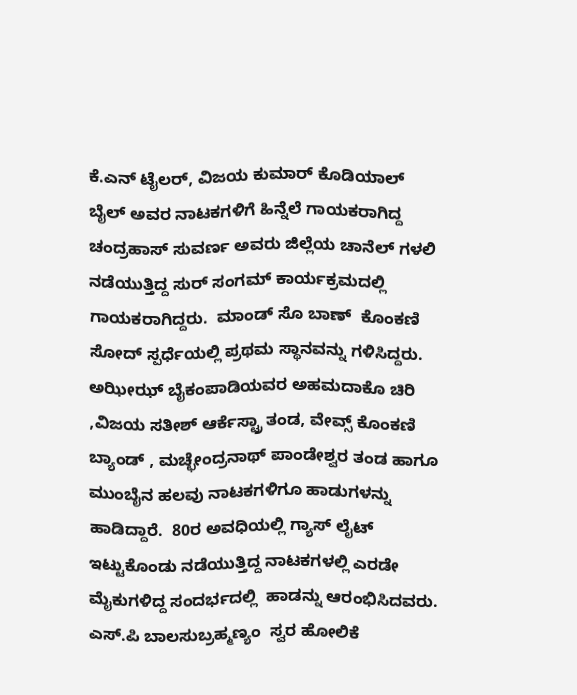ಕೆ.ಎನ್‌ ಟೈಲರ್‌, ವಿಜಯ ಕುಮಾರ್‌ ಕೊಡಿಯಾಲ್‌ ಬೈಲ್‌ ಅವರ ನಾಟಕಗಳಿಗೆ ಹಿನ್ನೆಲೆ ಗಾಯಕರಾಗಿದ್ದ  ಚಂದ್ರಹಾಸ್‌ ಸುವರ್ಣ ಅವರು ಜಿಲ್ಲೆಯ ಚಾನೆಲ್‌ ಗಳಲಿ ನಡೆಯುತ್ತಿದ್ದ ಸುರ್‌ ಸಂಗಮ್‌ ಕಾರ್ಯಕ್ರಮದಲ್ಲಿ ಗಾಯಕರಾಗಿದ್ದರು.  ಮಾಂಡ್‌ ಸೊ ಬಾಣ್‌  ಕೊಂಕಣಿ ಸೋದ್‌ ಸ್ಪರ್ಧೆಯಲ್ಲಿ ಪ್ರಥಮ ಸ್ಥಾನವನ್ನು ಗಳಿಸಿದ್ದರು. ಅಝೀಝ್‌ ಬೈಕಂಪಾಡಿಯವರ ಅಹಮದಾಕೊ ಚಿರಿ ,ವಿಜಯ ಸತೀಶ್‌ ಆರ್ಕೆಸ್ಟ್ರಾ ತಂಡ, ವೇವ್ಸ್‌ ಕೊಂಕಣಿ ಬ್ಯಾಂಡ್‌ , ಮಚ್ಛೇಂದ್ರನಾಥ್‌ ಪಾಂಡೇಶ್ವರ ತಂಡ ಹಾಗೂ ಮುಂಬೈನ ಹಲವು ನಾಟಕಗಳಿಗೂ ಹಾಡುಗಳನ್ನು ಹಾಡಿದ್ದಾರೆ.  80ರ ಅವಧಿಯಲ್ಲಿ ಗ್ಯಾಸ್‌ ಲೈಟ್‌ ಇಟ್ಟುಕೊಂಡು ನಡೆಯುತ್ತಿದ್ದ ನಾಟಕಗಳಲ್ಲಿ ಎರಡೇ ಮೈಕುಗಳಿದ್ದ ಸಂದರ್ಭದಲ್ಲಿ  ಹಾಡನ್ನು ಆರಂಭಿಸಿದವರು. ಎಸ್.ಪಿ ಬಾಲಸುಬ್ರಹ್ಮಣ್ಯಂ  ಸ್ವರ ಹೋಲಿಕೆ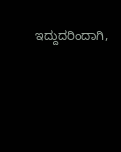ಇದ್ದುದರಿಂದಾಗಿ,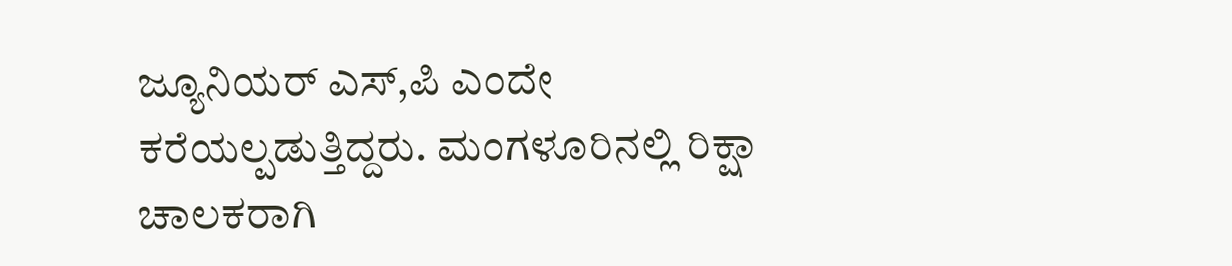ಜ್ಯೂನಿಯರ್‌ ಎಸ್‌,ಪಿ ಎಂದೇ ಕರೆಯಲ್ಪಡುತ್ತಿದ್ದರು. ಮಂಗಳೂರಿನಲ್ಲಿ ರಿಕ್ಷಾ ಚಾಲಕರಾಗಿ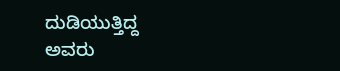ದುಡಿಯುತ್ತಿದ್ದ ಅವರು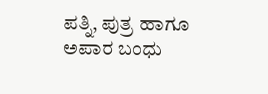ಪತ್ನಿ, ಪುತ್ರ ಹಾಗೂ ಅಪಾರ ಬಂಧು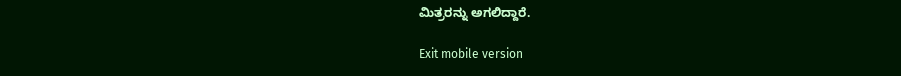ಮಿತ್ರರನ್ನು ಅಗಲಿದ್ದಾರೆ.

Exit mobile version